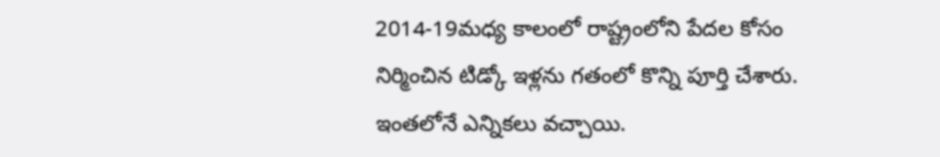2014-19మధ్య కాలంలో రాష్ట్రంలోని పేదల కోసం నిర్మించిన టిడ్కో ఇళ్లను గతంలో కొన్ని పూర్తి చేశారు. ఇంతలోనే ఎన్నికలు వచ్చాయి.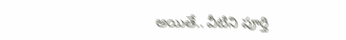అయితే.. వీటిని పూర్తి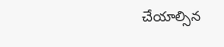చేయాల్సిన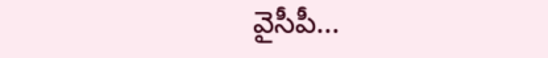వైసీపీ…